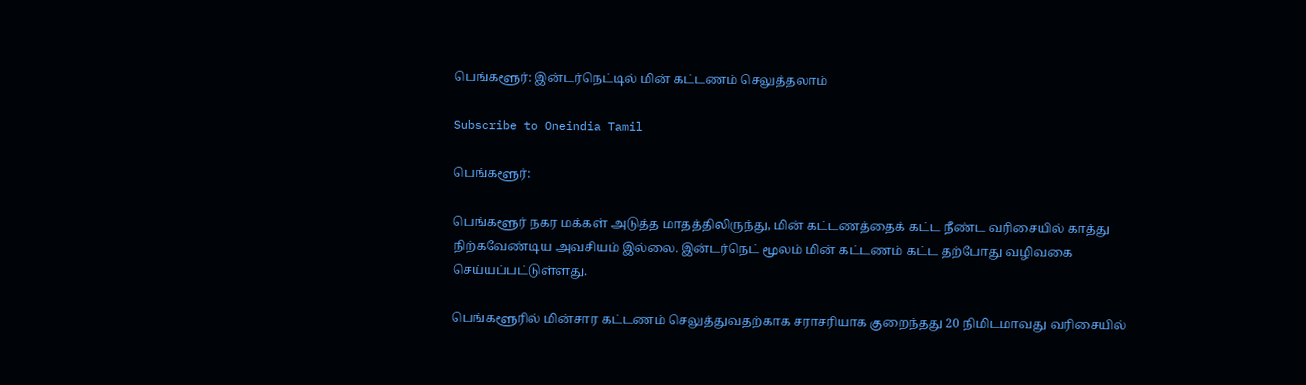பெங்களூர்: இன்டர்நெட்டில் மின் கட்டணம் செலுத்தலாம்

Subscribe to Oneindia Tamil

பெங்களூர்:

பெங்களூர் நகர மக்கள் அடுத்த மாதத்திலிருந்து, மின் கட்டணத்தைக் கட்ட நீண்ட வரிசையில் காத்து நிற்கவேண்டிய அவசியம் இல்லை. இன்டர்நெட் மூலம் மின் கட்டணம் கட்ட தற்போது வழிவகை செய்யப்பட்டுள்ளது.

பெங்களூரில் மின்சார கட்டணம் செலுத்துவதற்காக சராசரியாக குறைந்தது 20 நிமிடமாவது வரிசையில்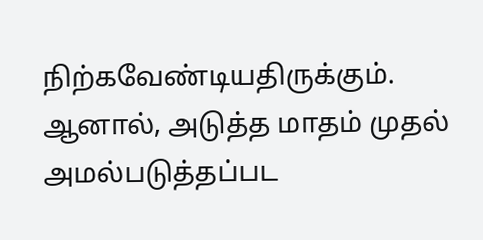நிற்கவேண்டியதிருக்கும். ஆனால், அடுத்த மாதம் முதல் அமல்படுத்தப்பட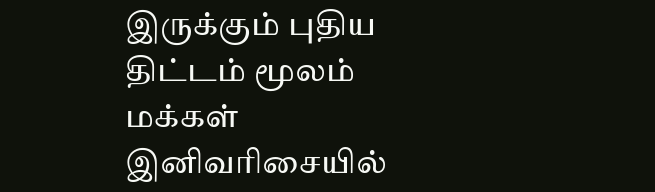இருக்கும் புதிய திட்டம் மூலம் மக்கள் இனிவரிசையில்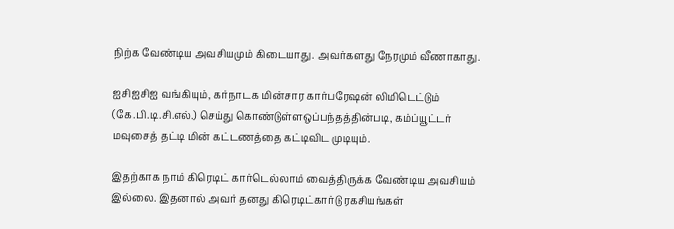நிற்க வேண்டிய அவசியமும் கிடையாது. அவர்களது நேரமும் வீணாகாது.

ஐசிஐசிஐ வங்கியும், கர்நாடக மின்சார கார்பரேஷன் லிமிடெட்டும் (கே.பி.டி.சி.எல்.) செய்து கொண்டுள்ளஒப்பந்தத்தின்படி, கம்ப்யூட்டர் மவுசைத் தட்டி மின் கட்டணத்தை கட்டிவிட முடியும்.

இதற்காக நாம் கிரெடிட் கார்டெல்லாம் வைத்திருக்க வேண்டிய அவசியம் இல்லை. இதனால் அவர் தனது கிரெடிட்கார்டு ரகசியங்கள்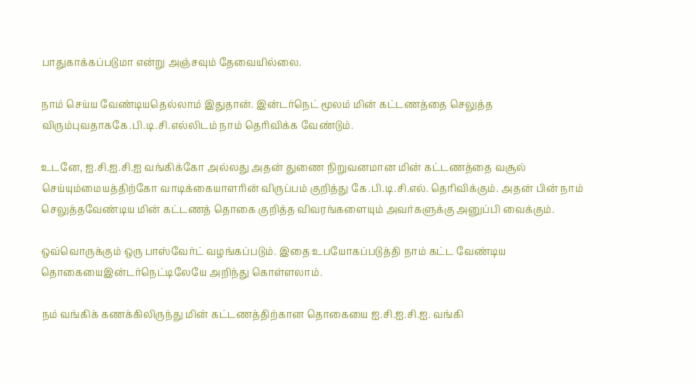பாதுகாக்கப்படுமா என்று அஞ்சவும் தேவையில்லை.

நாம் செய்ய வேண்டியதெல்லாம் இதுதான். இன்டர்நெட் மூலம் மின் கட்டணத்தை செலுத்த விரும்புவதாககே.பி.டி.சி.எல்லிடம் நாம் தெரிவிக்க வேண்டும்.

உடனே, ஐ.சி.ஐ.சி.ஐ வங்கிக்கோ அல்லது அதன் துணை நிறுவனமான மின் கட்டணத்தை வசூல் செய்யும்மையத்திற்கோ வாடிக்கையாளரின் விருப்பம் குறித்து கே.பி.டி.சி.எல். தெரிவிக்கும். அதன் பின் நாம் செலுத்தவேண்டிய மின் கட்டணத் தொகை குறித்த விவரங்களையும் அவர்களுக்கு அனுப்பி வைக்கும்.

ஒவ்வொருக்கும் ஒரு பாஸ்வேர்ட் வழங்கப்படும். இதை உபயோகப்படுத்தி நாம் கட்ட வேண்டிய தொகையைஇன்டர்நெட்டிலேயே அறிந்து கொள்ளலாம்.

நம் வங்கிக் கணக்கிலிருந்து மின் கட்டணத்திற்கான தொகையை ஐ.சி.ஐ.சி.ஐ. வங்கி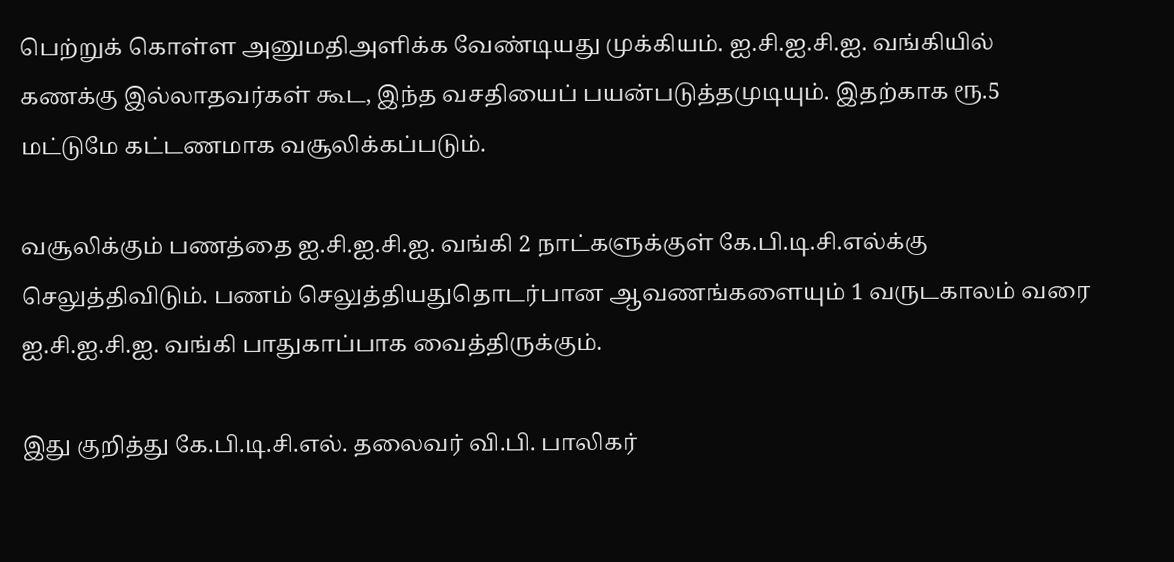பெற்றுக் கொள்ள அனுமதிஅளிக்க வேண்டியது முக்கியம். ஐ.சி.ஐ.சி.ஐ. வங்கியில் கணக்கு இல்லாதவர்கள் கூட, இந்த வசதியைப் பயன்படுத்தமுடியும். இதற்காக ரூ.5 மட்டுமே கட்டணமாக வசூலிக்கப்படும்.

வசூலிக்கும் பணத்தை ஐ.சி.ஐ.சி.ஐ. வங்கி 2 நாட்களுக்குள் கே.பி.டி.சி.எல்க்கு செலுத்திவிடும். பணம் செலுத்தியதுதொடர்பான ஆவணங்களையும் 1 வருடகாலம் வரை ஐ.சி.ஐ.சி.ஐ. வங்கி பாதுகாப்பாக வைத்திருக்கும்.

இது குறித்து கே.பி.டி.சி.எல். தலைவர் வி.பி. பாலிகர்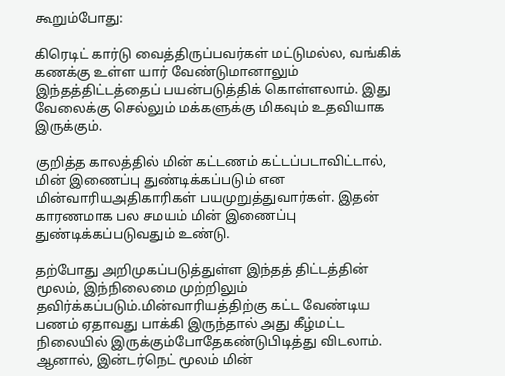கூறும்போது:

கிரெடிட் கார்டு வைத்திருப்பவர்கள் மட்டுமல்ல, வங்கிக் கணக்கு உள்ள யார் வேண்டுமானாலும் இந்தத்திட்டத்தைப் பயன்படுத்திக் கொள்ளலாம். இது வேலைக்கு செல்லும் மக்களுக்கு மிகவும் உதவியாக இருக்கும்.

குறித்த காலத்தில் மின் கட்டணம் கட்டப்படாவிட்டால், மின் இணைப்பு துண்டிக்கப்படும் என மின்வாரியஅதிகாரிகள் பயமுறுத்துவார்கள். இதன் காரணமாக பல சமயம் மின் இணைப்பு துண்டிக்கப்படுவதும் உண்டு.

தற்போது அறிமுகப்படுத்துள்ள இந்தத் திட்டத்தின் மூலம், இந்நிலைமை முற்றிலும் தவிர்க்கப்படும்.மின்வாரியத்திற்கு கட்ட வேண்டிய பணம் ஏதாவது பாக்கி இருந்தால் அது கீழ்மட்ட நிலையில் இருக்கும்போதேகண்டுபிடித்து விடலாம். ஆனால், இன்டர்நெட் மூலம் மின்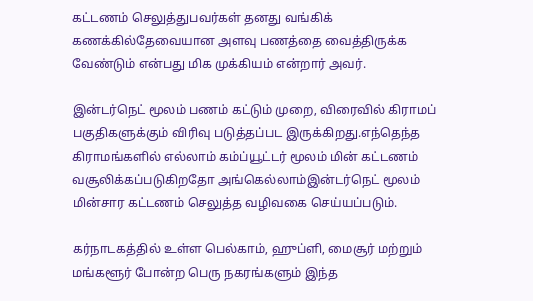கட்டணம் செலுத்துபவர்கள் தனது வங்கிக் கணக்கில்தேவையான அளவு பணத்தை வைத்திருக்க வேண்டும் என்பது மிக முக்கியம் என்றார் அவர்.

இன்டர்நெட் மூலம் பணம் கட்டும் முறை, விரைவில் கிராமப் பகுதிகளுக்கும் விரிவு படுத்தப்பட இருக்கிறது.எந்தெந்த கிராமங்களில் எல்லாம் கம்ப்யூட்டர் மூலம் மின் கட்டணம் வசூலிக்கப்படுகிறதோ அங்கெல்லாம்இன்டர்நெட் மூலம் மின்சார கட்டணம் செலுத்த வழிவகை செய்யப்படும்.

கர்நாடகத்தில் உள்ள பெல்காம், ஹுப்ளி, மைசூர் மற்றும் மங்களூர் போன்ற பெரு நகரங்களும் இந்த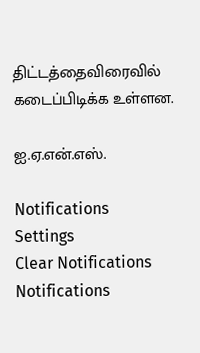திட்டத்தைவிரைவில் கடைப்பிடிக்க உள்ளன.

ஐ.ஏ.என்.எஸ்.

Notifications
Settings
Clear Notifications
Notifications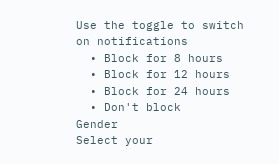Use the toggle to switch on notifications
  • Block for 8 hours
  • Block for 12 hours
  • Block for 24 hours
  • Don't block
Gender
Select your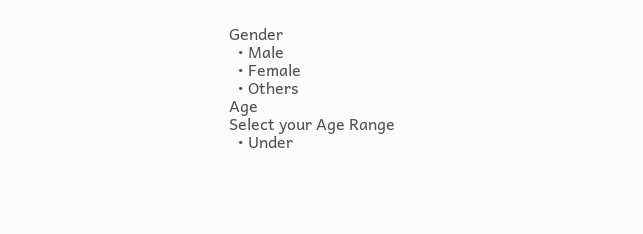Gender
  • Male
  • Female
  • Others
Age
Select your Age Range
  • Under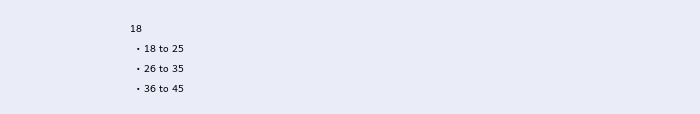18
  • 18 to 25
  • 26 to 35
  • 36 to 45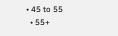• 45 to 55
  • 55+